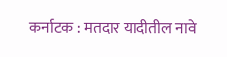कर्नाटक : मतदार यादीतील नावे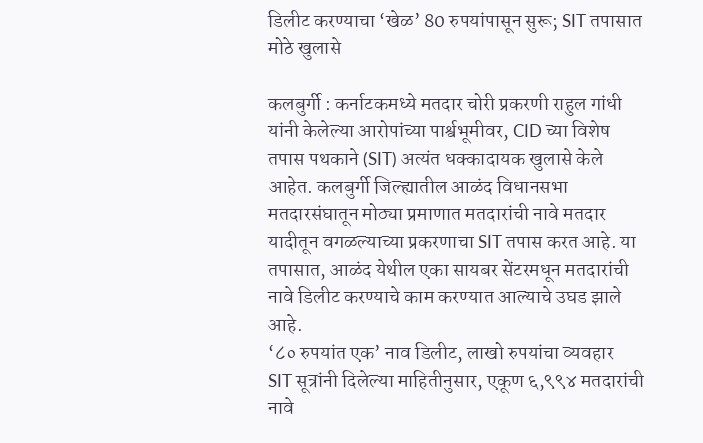डिलीट करण्याचा ‘खेळ’ 80 रुपयांपासून सुरू; SIT तपासात मोठे खुलासे

कलबुर्गी : कर्नाटकमध्ये मतदार चोरी प्रकरणी राहुल गांधी यांनी केलेल्या आरोपांच्या पार्श्वभूमीवर, CID च्या विशेष तपास पथकाने (SIT) अत्यंत धक्कादायक खुलासे केले आहेत. कलबुर्गी जिल्ह्यातील आळंद विधानसभा मतदारसंघातून मोठ्या प्रमाणात मतदारांची नावे मतदार यादीतून वगळल्याच्या प्रकरणाचा SIT तपास करत आहे. या तपासात, आळंद येथील एका सायबर सेंटरमधून मतदारांची नावे डिलीट करण्याचे काम करण्यात आल्याचे उघड झाले आहे.
‘८० रुपयांत एक’ नाव डिलीट, लाखो रुपयांचा व्यवहार
SIT सूत्रांनी दिलेल्या माहितीनुसार, एकूण ६,९९४ मतदारांची नावे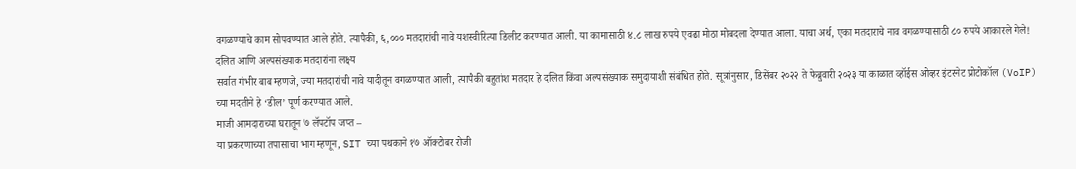वगळण्याचे काम सोपवण्यात आले होते. त्यापैकी, ६,००० मतदारांची नावे यशस्वीरित्या डिलीट करण्यात आली. या कामासाठी ४.८ लाख रुपये एवढा मोठा मोबदला देण्यात आला. याचा अर्थ, एका मतदाराचे नाव वगळण्यासाठी ८० रुपये आकारले गेले!
दलित आणि अल्पसंख्याक मतदारांना लक्ष्य
सर्वात गंभीर बाब म्हणजे, ज्या मतदारांची नावे यादीतून वगळण्यात आली, त्यापैकी बहुतांश मतदार हे दलित किंवा अल्पसंख्याक समुदायाशी संबंधित होते. सूत्रांनुसार, डिसेंबर २०२२ ते फेब्रुवारी २०२३ या काळात व्हॉईस ओव्हर इंटरनेट प्रोटोकॉल (VoIP) च्या मदतीने हे ‘डील’ पूर्ण करण्यात आले.
माजी आमदाराच्या घरातून ७ लॅपटॉप जप्त –
या प्रकरणाच्या तपासाचा भाग म्हणून, SIT च्या पथकाने १७ ऑक्टोबर रोजी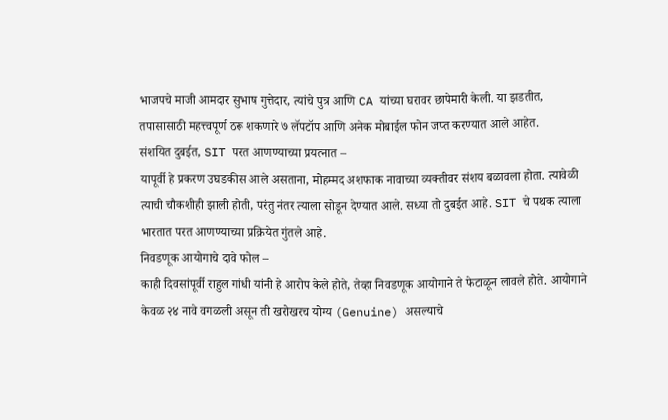भाजपचे माजी आमदार सुभाष गुत्तेदार, त्यांचे पुत्र आणि CA यांच्या घरावर छापेमारी केली. या झडतीत, तपासासाठी महत्त्वपूर्ण ठरू शकणारे ७ लॅपटॉप आणि अनेक मोबाईल फोन जप्त करण्यात आले आहेत.
संशयित दुबईत, SIT परत आणण्याच्या प्रयत्नात –
यापूर्वी हे प्रकरण उघडकीस आले असताना, मोहम्मद अशफाक नावाच्या व्यक्तीवर संशय बळावला होता. त्यावेळी त्याची चौकशीही झाली होती, परंतु नंतर त्याला सोडून देण्यात आले. सध्या तो दुबईत आहे. SIT चे पथक त्याला भारतात परत आणण्याच्या प्रक्रियेत गुंतले आहे.
निवडणूक आयोगाचे दावे फोल –
काही दिवसांपूर्वी राहुल गांधी यांनी हे आरोप केले होते, तेव्हा निवडणूक आयोगाने ते फेटाळून लावले होते. आयोगाने केवळ २४ नावे वगळली असून ती खरोखरच योग्य (Genuine) असल्याचे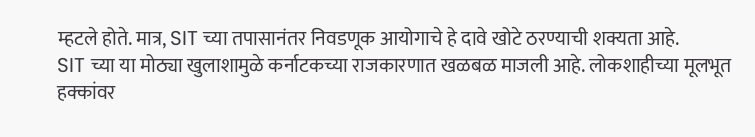म्हटले होते. मात्र, SIT च्या तपासानंतर निवडणूक आयोगाचे हे दावे खोटे ठरण्याची शक्यता आहे.
SIT च्या या मोठ्या खुलाशामुळे कर्नाटकच्या राजकारणात खळबळ माजली आहे. लोकशाहीच्या मूलभूत हक्कांवर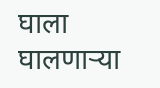घाला घालणाऱ्या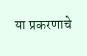या प्रकरणाचे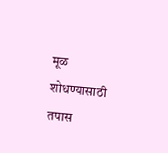मूळ शोधण्यासाठी तपास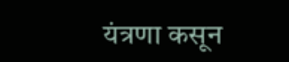यंत्रणा कसून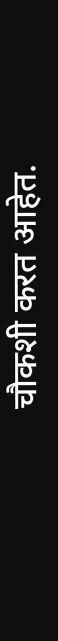चौकशी करत आहेत.